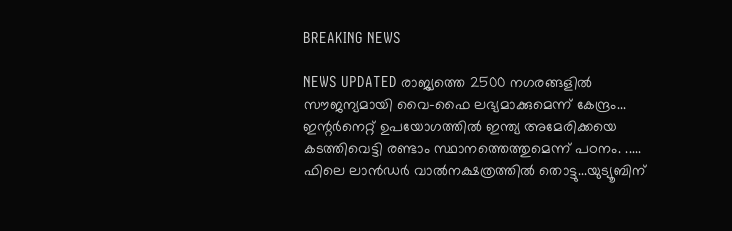BREAKING NEWS

NEWS UPDATED രാജ്യത്തെ 2500 നഗരങ്ങളില്‍ സൗജന്യമായി വൈ-ഫൈ ലഭ്യമാക്കുമെന്ന് കേന്ദ്രം... ഇന്റര്‍നെറ്റ് ഉപയോഗത്തില്‍ ഇന്ത്യ അമേരിക്കയെ കടത്തിവെട്ടി രണ്ടാം സ്ഥാനത്തെത്തുമെന്ന് പഠനം. ..... ഫിലെ ലാന്‍ഡര്‍ വാൽനക്ഷത്രത്തിൽ തൊട്ടു...യുട്യൂബിന്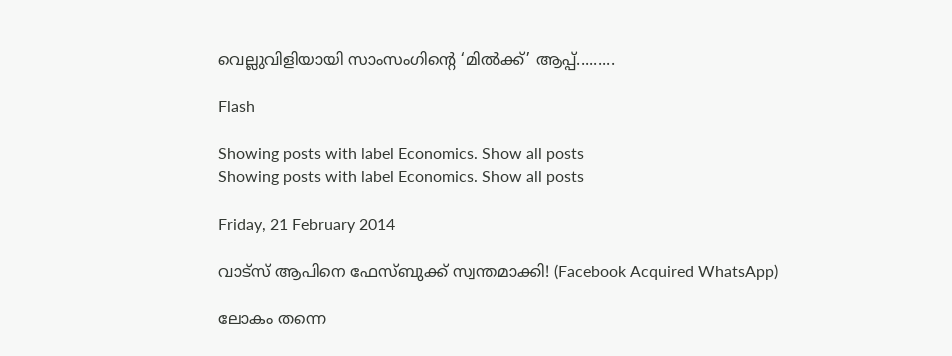വെല്ലുവിളിയായി സാംസംഗിന്റെ ‘മില്‍ക്ക്’ ആപ്പ്.........

Flash

Showing posts with label Economics. Show all posts
Showing posts with label Economics. Show all posts

Friday, 21 February 2014

വാട്‌സ് ആപിനെ ഫേസ്ബുക്ക് സ്വന്തമാക്കി! (Facebook Acquired WhatsApp)

ലോകം തന്നെ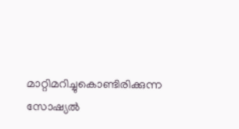മാറ്റിമറിച്ചുകൊണ്ടിരിക്കുന്ന സോഷ്യല്‍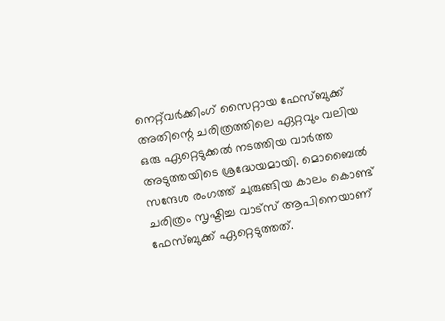നെറ്റ്‌വര്‍ക്കിംഗ് സൈറ്റായ ഫേസ്ബുക്ക് അതിന്റെ ചരിത്രത്തിലെ ഏറ്റവും വലിയ ഒരു ഏറ്റെടുക്കല്‍ നടത്തിയ വാര്‍ത്ത അടുത്തയിടെ ശ്രദ്ധേയമായി. മൊബൈല്‍ സന്ദേശ രംഗത്ത് ചുരുങ്ങിയ കാലം കൊണ്ട് ചരിത്രം സൃഷ്ടിച്ച വാട്‌സ് ആപിനെയാണ് ഫേസ്ബുക്ക് ഏറ്റെടുത്തത്.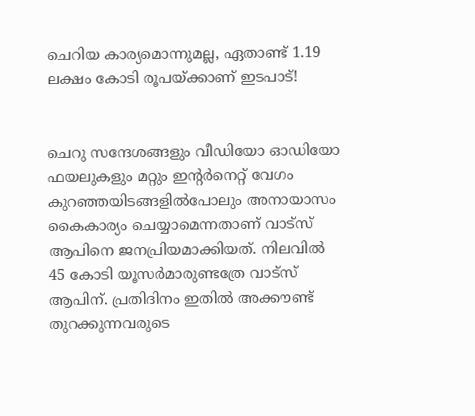ചെറിയ കാര്യമൊന്നുമല്ല, ഏതാണ്ട് 1.19 ലക്ഷം കോടി രൂപയ്ക്കാണ് ഇടപാട്!


ചെറു സന്ദേശങ്ങളും വീഡിയോ ഓഡിയോ ഫയലുകളും മറ്റും ഇന്റര്‍നെറ്റ് വേഗം കുറഞ്ഞയിടങ്ങളില്‍പോലും അനായാസം കൈകാര്യം ചെയ്യാമെന്നതാണ് വാട്‌സ് ആപിനെ ജനപ്രിയമാക്കിയത്. നിലവില്‍ 45 കോടി യൂസര്‍മാരുണ്ടത്രേ വാട്‌സ് ആപിന്. പ്രതിദിനം ഇതില്‍ അക്കൗണ്ട് തുറക്കുന്നവരുടെ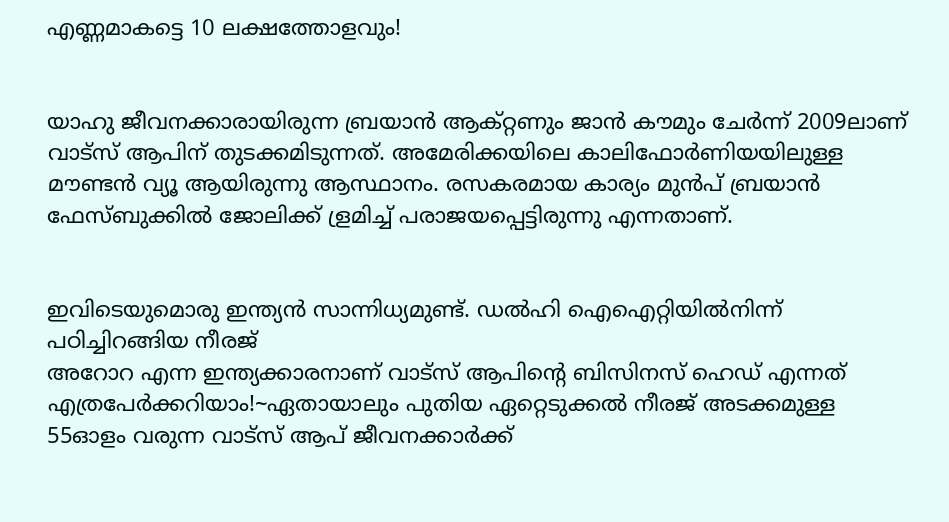എണ്ണമാകട്ടെ 10 ലക്ഷത്തോളവും!


യാഹു ജീവനക്കാരായിരുന്ന ബ്രയാന്‍ ആക്റ്റണും ജാന്‍ കൗമും ചേര്‍ന്ന് 2009ലാണ് വാട്‌സ് ആപിന് തുടക്കമിടുന്നത്. അമേരിക്കയിലെ കാലിഫോര്‍ണിയയിലുള്ള മൗണ്ടന്‍ വ്യൂ ആയിരുന്നു ആസ്ഥാനം. രസകരമായ കാര്യം മുന്‍പ് ബ്രയാന്‍ ഫേസ്ബുക്കില്‍ ജോലിക്ക് ള്രമിച്ച് പരാജയപ്പെട്ടിരുന്നു എന്നതാണ്.


ഇവിടെയുമൊരു ഇന്ത്യന്‍ സാന്നിധ്യമുണ്ട്. ഡല്‍ഹി ഐഐറ്റിയില്‍നിന്ന് പഠിച്ചിറങ്ങിയ നീരജ്‌
അറോറ എന്ന ഇന്ത്യക്കാരനാണ് വാട്‌സ് ആപിന്റെ ബിസിനസ് ഹെഡ് എന്നത് എത്രപേര്‍ക്കറിയാം!~ഏതായാലും പുതിയ ഏറ്റെടുക്കല്‍ നീരജ്‌ അടക്കമുള്ള 55ഓളം വരുന്ന വാട്‌സ് ആപ് ജീവനക്കാര്‍ക്ക്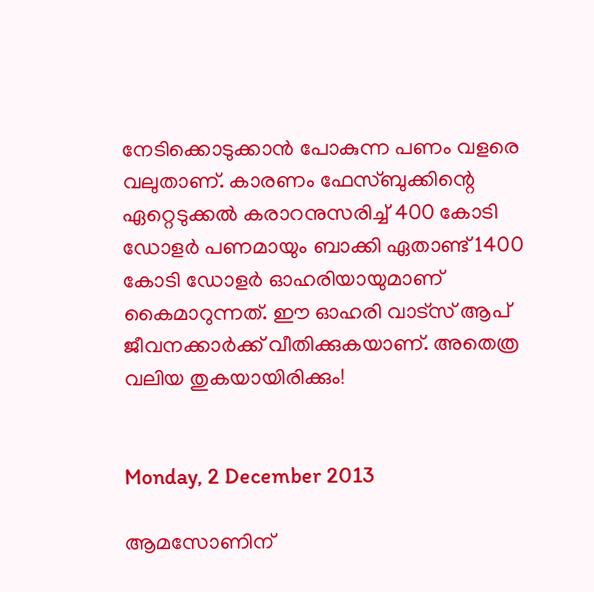നേടിക്കൊടുക്കാന്‍ പോകുന്ന പണം വളരെ വലുതാണ്. കാരണം ഫേസ്ബുക്കിന്റെ ഏറ്റെടുക്കല്‍ കരാറനുസരിച്ച് 400 കോടി ഡോളര്‍ പണമായും ബാക്കി ഏതാണ്ട് 1400 കോടി ഡോളര്‍ ഓഹരിയായുമാണ് കൈമാറുന്നത്. ഈ ഓഹരി വാട്‌സ് ആപ് ജീവനക്കാര്‍ക്ക് വീതിക്കുകയാണ്. അതെത്ര വലിയ തുകയായിരിക്കും!


Monday, 2 December 2013

ആമസോണിന്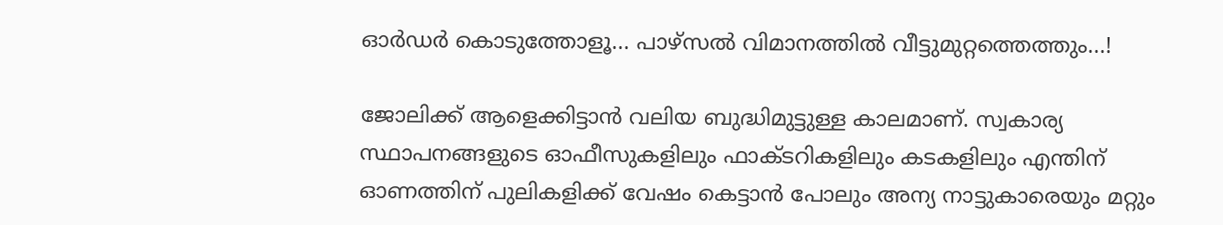ഓര്‍ഡര്‍ കൊടുത്തോളൂ... പാഴ്‌സല്‍ വിമാനത്തില്‍ വീട്ടുമുറ്റത്തെത്തും...!

ജോലിക്ക് ആളെക്കിട്ടാന്‍ വലിയ ബുദ്ധിമുട്ടുള്ള കാലമാണ്. സ്വകാര്യ സ്ഥാപനങ്ങളുടെ ഓഫീസുകളിലും ഫാക്ടറികളിലും കടകളിലും എന്തിന് ഓണത്തിന് പുലികളിക്ക് വേഷം കെട്ടാന്‍ പോലും അന്യ നാട്ടുകാരെയും മറ്റും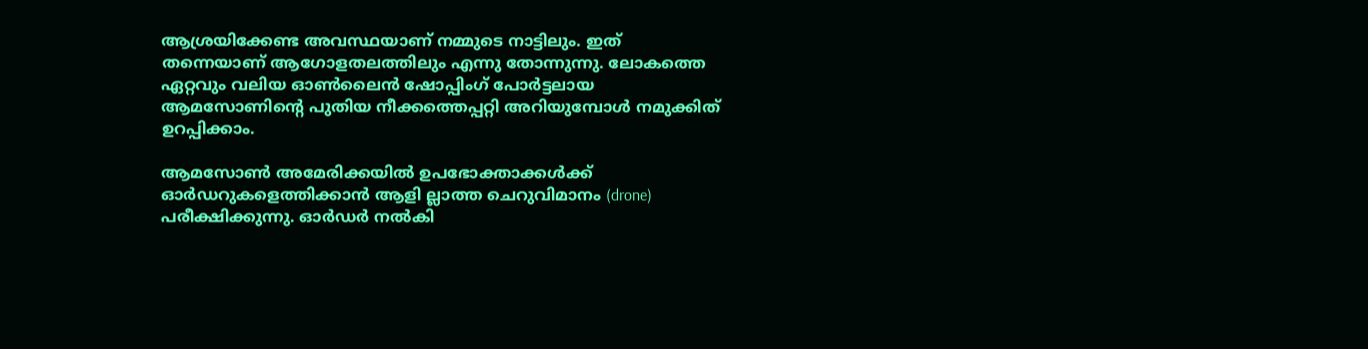ആശ്രയിക്കേണ്ട അവസ്ഥയാണ് നമ്മുടെ നാട്ടിലും. ഇത് തന്നെയാണ് ആഗോളതലത്തിലും എന്നു തോന്നുന്നു. ലോകത്തെ ഏറ്റവും വലിയ ഓണ്‍ലൈന്‍ ഷോപ്പിംഗ് പോര്‍ട്ടലായ ആമസോണിന്റെ പുതിയ നീക്കത്തെപ്പറ്റി അറിയുമ്പോള്‍ നമുക്കിത് ഉറപ്പിക്കാം.

ആമസോണ്‍ അമേരിക്കയില്‍ ഉപഭോക്താക്കള്‍ക്ക്‌ ഓര്‍ഡറുകളെത്തിക്കാന്‍ ആളി ല്ലാത്ത ചെറുവിമാനം (drone) പരീക്ഷിക്കുന്നു. ഓര്‍ഡര്‍ നല്‍കി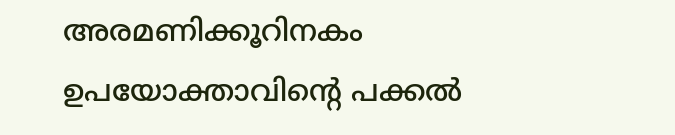അരമണിക്കൂറിനകം ഉപയോക്താവിന്റെ പക്കല്‍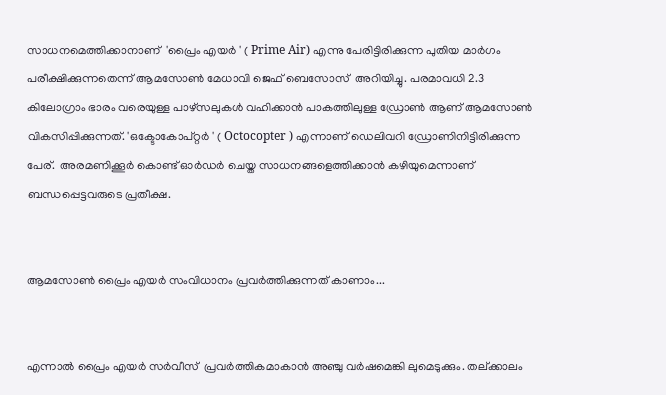സാധനമെത്തിക്കാനാണ്  'പ്രൈം എയര്‍ ' ( Prime Air) എന്നു പേരിട്ടിരിക്കുന്ന പുതിയ മാര്‍ഗം പരീക്ഷിക്കുന്നതെന്ന് ആമസോണ്‍ മേധാവി ജെഫ് ബെസോസ്  അറിയിച്ചു. പരമാവധി 2.3 കിലോഗ്രാം ഭാരം വരെയുള്ള പാഴ്‌സലുകള്‍ വഹിക്കാന്‍ പാകത്തിലുള്ള ഡ്രോണ്‍ ആണ് ആമസോണ്‍ വികസിപ്പിക്കുന്നത്. 'ഒക്ടോകോപ്റ്റര്‍ ' ( Octocopter ) എന്നാണ് ഡെലിവറി ഡ്രോണിനിട്ടിരിക്കുന്ന പേര്.  അരമണിക്കൂര്‍ കൊണ്ട് ഓര്‍ഡര്‍ ചെയ്ത സാധനങ്ങളെത്തിക്കാന്‍ കഴിയുമെന്നാണ് ബന്ധപ്പെട്ടവരുടെ പ്രതീക്ഷ.


ആമസോണ്‍ പ്രൈം എയര്‍ സംവിധാനം പ്രവര്‍ത്തിക്കുന്നത് കാണാം...


എന്നാല്‍ പ്രൈം എയര്‍ സര്‍വീസ്  പ്രവര്‍ത്തികമാകാന്‍ അഞ്ചു വര്‍ഷമെങ്കി ലുമെടുക്കും. തല്ക്കാലം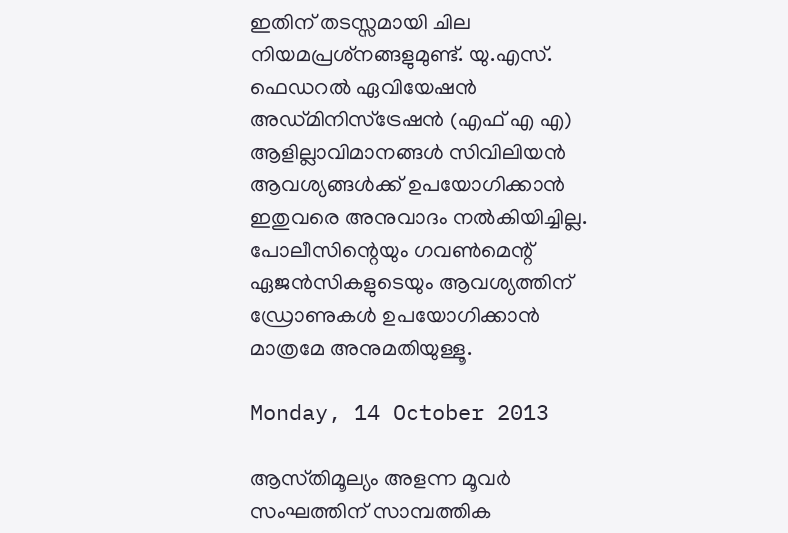ഇതിന് തടസ്സമായി ചില നിയമപ്രശ്‌നങ്ങളുമുണ്ട്. യു.എസ്. ഫെഡറല്‍ ഏവിയേഷന്‍ അഡ്മിനിസ്‌ട്രേഷന്‍ (എഫ് എ എ) ആളില്ലാവിമാനങ്ങള്‍ സിവിലിയന്‍ ആവശ്യങ്ങള്‍ക്ക് ഉപയോഗിക്കാന്‍ ഇതുവരെ അനുവാദം നല്‍കിയിച്ചില്ല. പോലീസിന്റെയും ഗവണ്‍മെന്റ് ഏജന്‍സികളുടെയും ആവശ്യത്തിന് ഡ്രോണുകള്‍ ഉപയോഗിക്കാന്‍ മാത്രമേ അനുമതിയുള്ളൂ.

Monday, 14 October 2013

ആസ്‌തിമൂല്യം അളന്ന മൂവര്‍ സംഘത്തിന്‌ സാമ്പത്തിക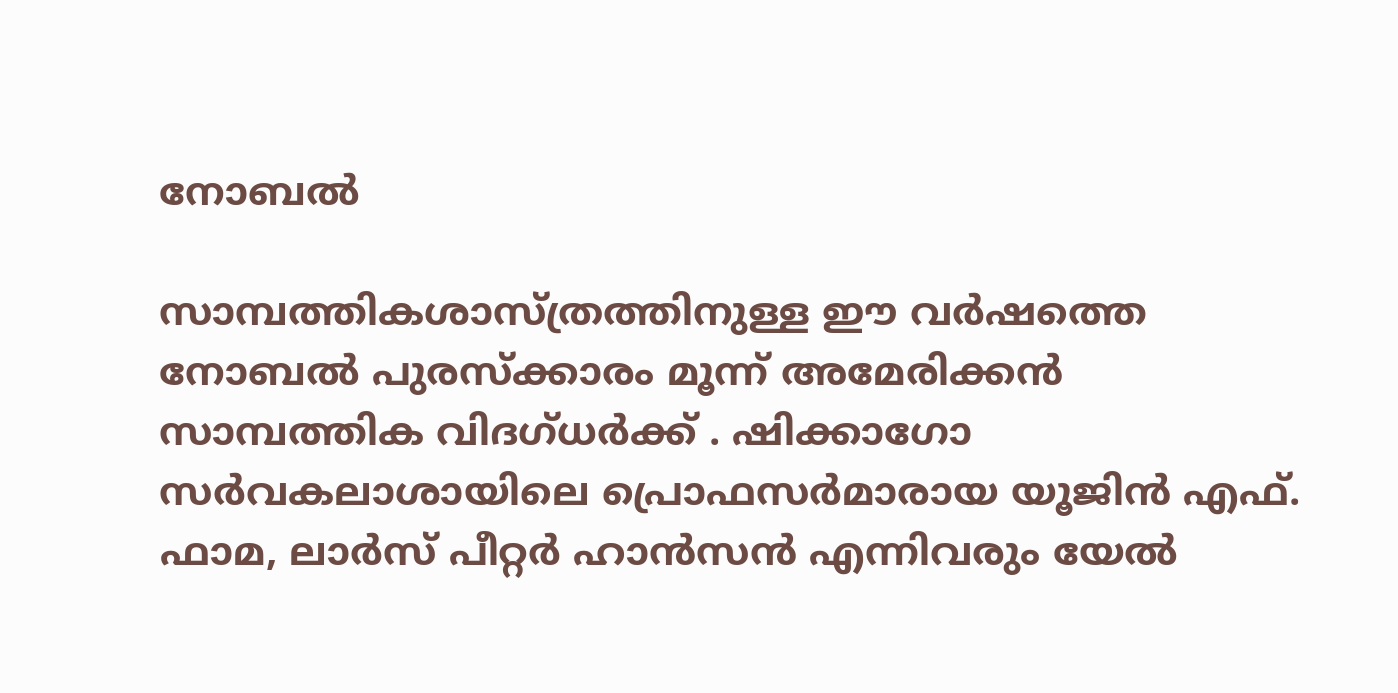നോബല്‍

സാമ്പത്തികശാസ്‌ത്രത്തിനുള്ള ഈ വര്‍ഷത്തെ നോബല്‍ പുരസ്‌ക്കാരം മൂന്ന്‌ അമേരിക്കന്‍ സാമ്പത്തിക വിദഗ്‌ധര്‍ക്ക്‌ . ഷിക്കാഗോ സര്‍വകലാശായിലെ പ്രൊഫസര്‍മാരായ യൂജിന്‍ എഫ്‌. ഫാമ, ലാര്‍സ്‌ പീറ്റര്‍ ഹാന്‍സന്‍ എന്നിവരും യേല്‍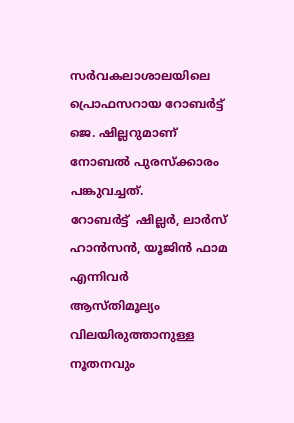സര്‍വകലാശാലയിലെ പ്രൊഫസറായ റോബര്‍ട്ട്‌ ജെ. ഷില്ലറുമാണ്‌ നോബല്‍ പുരസ്‌ക്കാരം പങ്കുവച്ചത്‌.
റോബര്‍ട്ട്  ഷില്ലര്‍, ലാര്‍സ് ഹാന്‍സന്‍, യൂജിന്‍ ഫാമ എന്നിവര്‍
ആസ്‌തിമൂല്യം വിലയിരുത്താനുള്ള നൂതനവും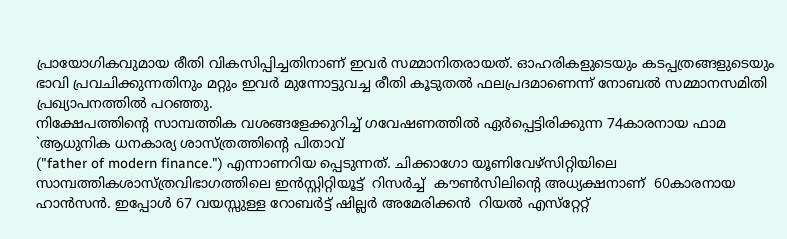പ്രായോഗികവുമായ രീതി വികസിപ്പിച്ചതിനാണ്‌ ഇവര്‍ സമ്മാനിതരായത്‌. ഓഹരികളുടെയും കടപ്പത്രങ്ങളുടെയും ഭാവി പ്രവചിക്കുന്നതിനും മറ്റും ഇവര്‍ മുന്നോട്ടുവച്ച രീതി കൂടുതല്‍ ഫലപ്രദമാണെന്ന്‌ നോബല്‍ സമ്മാനസമിതി പ്രഖ്യാപനത്തില്‍ പറഞ്ഞു.
നിക്ഷേപത്തിന്റെ സാമ്പത്തിക വശങ്ങളേക്കുറിച്ച്‌ ഗവേഷണത്തില്‍ ഏര്‍പ്പെട്ടിരിക്കുന്ന 74കാരനായ ഫാമ `ആധുനിക ധനകാര്യ ശാസ്‌ത്രത്തിന്റെ പിതാവ്‌
("father of modern finance.") എന്നാണറിയ പ്പെടുന്നത്‌. ചിക്കാഗോ യൂണിവേഴ്‌സിറ്റിയിലെ സാമ്പത്തികശാസ്ത്രവിഭാഗത്തിലെ ഇന്‍സ്റ്റിറ്റിയൂട്ട്  റിസര്‍ച്ച്  കൗണ്‍സിലിന്റെ അധ്യക്ഷനാണ്  60കാരനായ ഹാന്‍സന്‍. ഇപ്പോള്‍ 67 വയസ്സുള്ള റോബര്‍ട്ട് ഷില്ലര്‍ അമേരിക്കന്‍  റിയല്‍ എസ്‌റ്റേറ്റ്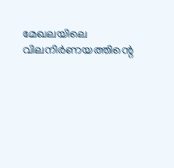മേഖലയിലെ വിലനിര്‍ണയത്തിന്റെ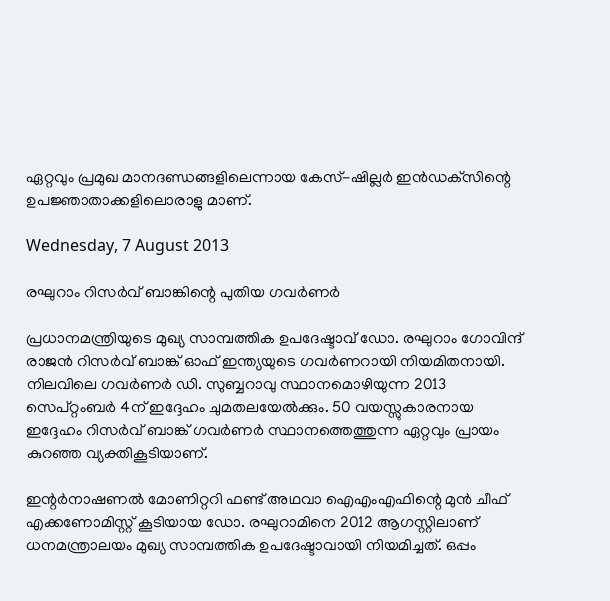ഏറ്റവും പ്രമുഖ മാനദണ്ഡങ്ങളിലെന്നായ കേസ്-ഷില്ലര്‍ ഇന്‍ഡക്‌സിന്റെ ഉപജ്ഞാതാക്കളിലൊരാളു മാണ്.

Wednesday, 7 August 2013

രഘുറാം റിസര്‍വ് ബാങ്കിന്റെ പുതിയ ഗവര്‍ണര്‍

പ്രധാനമന്ത്രിയുടെ മുഖ്യ സാമ്പത്തിക ഉപദേഷ്ടാവ് ഡോ. രഘുറാം ഗോവിന്ദ് രാജന്‍ റിസര്‍വ് ബാങ്ക് ഓഫ് ഇന്ത്യയുടെ ഗവര്‍ണറായി നിയമിതനായി. നിലവിലെ ഗവര്‍ണര്‍ ഡി. സുബ്ബറാവു സ്ഥാനമൊഴിയുന്ന 2013 സെപ്റ്റംബര്‍ 4ന് ഇദ്ദേഹം ചുമതലയേല്‍ക്കും. 50 വയസ്സുകാരനായ ഇദ്ദേഹം റിസര്‍വ് ബാങ്ക് ഗവര്‍ണര്‍ സ്ഥാനത്തെത്തുന്ന ഏറ്റവും പ്രായം കുറഞ്ഞ വ്യക്തികൂടിയാണ്.

ഇന്റര്‍നാഷണല്‍ മോണിറ്ററി ഫണ്ട് അഥവാ ഐഎംഎഫിന്റെ മുന്‍ ചീഫ് എക്കണോമിസ്റ്റ് കൂടിയായ ഡോ. രഘുറാമിനെ 2012 ആഗസ്റ്റിലാണ് ധനമന്ത്രാലയം മുഖ്യ സാമ്പത്തിക ഉപദേഷ്ടാവായി നിയമിച്ചത്. ഒപ്പം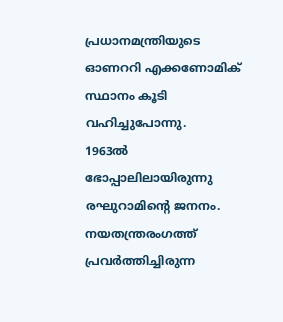പ്രധാനമന്ത്രിയുടെ ഓണററി എക്കണോമിക് സ്ഥാനം കൂടി വഹിച്ചുപോന്നു.
1963ല്‍ ഭോപ്പാലിലായിരുന്നു രഘുറാമിന്റെ ജനനം. നയതന്ത്രരംഗത്ത് പ്രവര്‍ത്തിച്ചിരുന്ന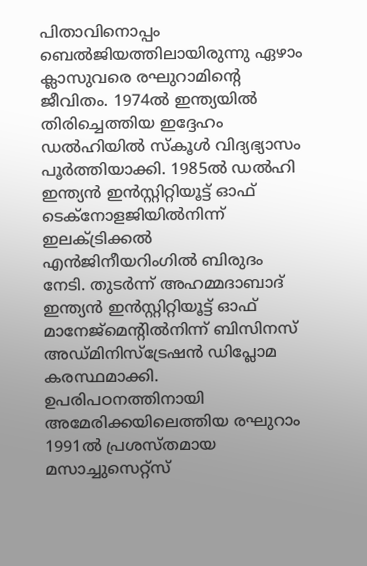പിതാവിനൊപ്പം ബെല്‍ജിയത്തിലായിരുന്നു ഏഴാം ക്ലാസുവരെ രഘുറാമിന്റെ ജീവിതം. 1974ല്‍ ഇന്ത്യയില്‍ തിരിച്ചെത്തിയ ഇദ്ദേഹം ഡല്‍ഹിയില്‍ സ്‌കൂള്‍ വിദ്യഭ്യാസം പൂര്‍ത്തിയാക്കി. 1985ല്‍ ഡല്‍ഹി ഇന്ത്യന്‍ ഇന്‍സ്റ്റിറ്റിയൂട്ട് ഓഫ് ടെക്‌നോളജിയില്‍നിന്ന് ഇലക്ട്രിക്കല്‍ എന്‍ജിനീയറിംഗില്‍ ബിരുദം നേടി. തുടര്‍ന്ന് അഹമ്മദാബാദ് ഇന്ത്യന്‍ ഇന്‍സ്റ്റിറ്റിയൂട്ട് ഓഫ് മാനേജ്‌മെന്റില്‍നിന്ന് ബിസിനസ് അഡ്മിനിസ്‌ട്രേഷന്‍ ഡിപ്ലോമ കരസ്ഥമാക്കി. ഉപരിപഠനത്തിനായി അമേരിക്കയിലെത്തിയ രഘുറാം 1991ല്‍ പ്രശസ്തമായ മസാച്ചുസെറ്റ്‌സ്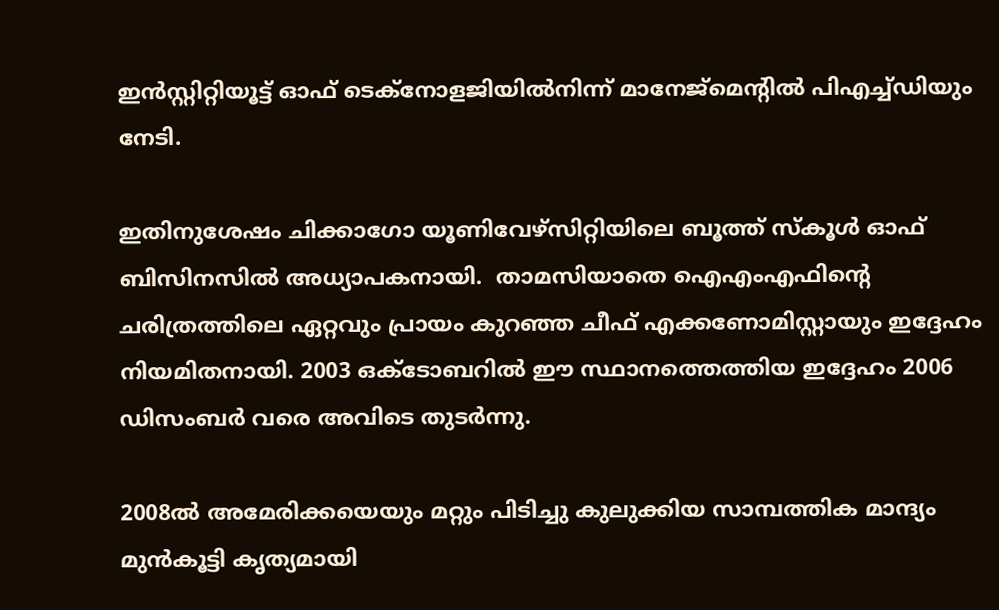ഇന്‍സ്റ്റിറ്റിയൂട്ട് ഓഫ് ടെക്‌നോളജിയില്‍നിന്ന് മാനേജ്‌മെന്റില്‍ പിഎച്ച്ഡിയും നേടി.

ഇതിനുശേഷം ചിക്കാഗോ യൂണിവേഴ്‌സിറ്റിയിലെ ബൂത്ത് സ്‌കൂള്‍ ഓഫ് ബിസിനസില്‍ അധ്യാപകനായി.  താമസിയാതെ ഐഎംഎഫിന്റെ ചരിത്രത്തിലെ ഏറ്റവും പ്രായം കുറഞ്ഞ ചീഫ് എക്കണോമിസ്റ്റായും ഇദ്ദേഹം നിയമിതനായി. 2003 ഒക്‌ടോബറില്‍ ഈ സ്ഥാനത്തെത്തിയ ഇദ്ദേഹം 2006 ഡിസംബര്‍ വരെ അവിടെ തുടര്‍ന്നു.

2008ല്‍ അമേരിക്കയെയും മറ്റും പിടിച്ചു കുലുക്കിയ സാമ്പത്തിക മാന്ദ്യം മുന്‍കൂട്ടി കൃത്യമായി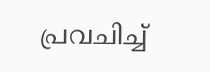പ്രവചിച്ച്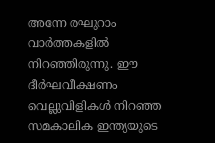അന്നേ രഘുറാം വാര്‍ത്തകളില്‍ നിറഞ്ഞിരുന്നു. ഈ ദീര്‍ഘവീക്ഷണം വെല്ലുവിളികള്‍ നിറഞ്ഞ സമകാലിക ഇന്ത്യയുടെ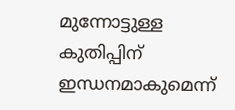മുന്നോട്ടുള്ള കുതിപ്പിന് ഇന്ധനമാകുമെന്ന്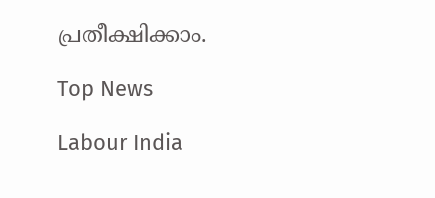പ്രതീക്ഷിക്കാം.

Top News

Labour India